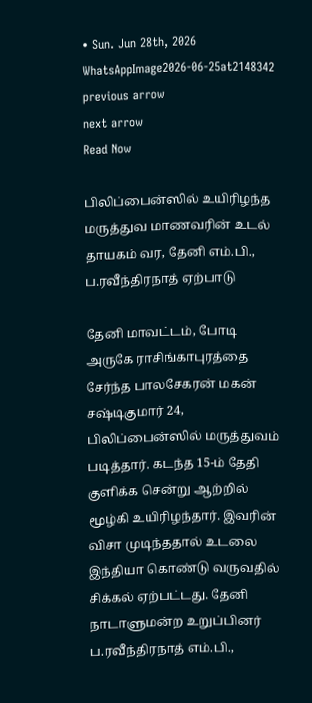• Sun. Jun 28th, 2026
WhatsAppImage2026-06-25at2148342
previous arrow
next arrow
Read Now

பிலிப்பைன்ஸில் உயிரிழந்த மருத்துவ மாணவரின் உடல் தாயகம் வர, தேனி எம்.பி., ப.ரவீந்திரநாத் ஏற்பாடு

தேனி மாவட்டம், போடி அருகே ராசிங்காபுரத்தை சேர்ந்த பாலசேகரன் மகன் சஷ்டிகுமார் 24, பிலிப்பைன்ஸில் மருத்துவம் படித்தார். கடந்த 15-ம் தேதி குளிக்க சென்று ஆற்றில் மூழ்கி உயிரிழந்தார். இவரின் விசா முடிந்ததால் உடலை இந்தியா கொண்டு வருவதில் சிக்கல் ஏற்பட்டது. தேனி நாடாளுமன்ற உறுப்பினர் ப.ரவீந்திரநாத் எம்.பி.,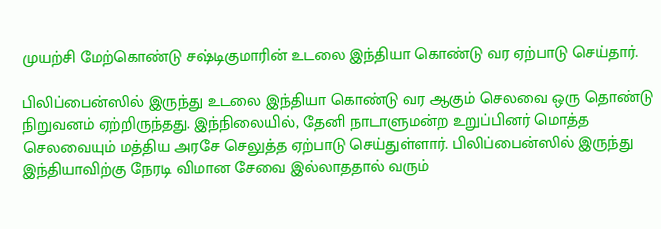முயற்சி மேற்கொண்டு சஷ்டிகுமாரின் உடலை இந்தியா கொண்டு வர ஏற்பாடு செய்தார்.

பிலிப்பைன்ஸில் இருந்து உடலை இந்தியா கொண்டு வர ஆகும் செலவை ஒரு தொண்டு நிறுவனம் ஏற்றிருந்தது. இந்நிலையில், தேனி நாடாளுமன்ற உறுப்பினர் மொத்த செலவையும் மத்திய அரசே செலுத்த ஏற்பாடு செய்துள்ளார். பிலிப்பைன்ஸில் இருந்து இந்தியாவிற்கு நேரடி விமான சேவை இல்லாததால் வரும்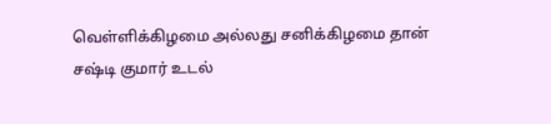வெள்ளிக்கிழமை அல்லது சனிக்கிழமை தான் சஷ்டி குமார் உடல்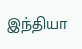இந்தியா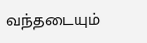வந்தடையும்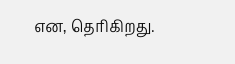என, தெரிகிறது.